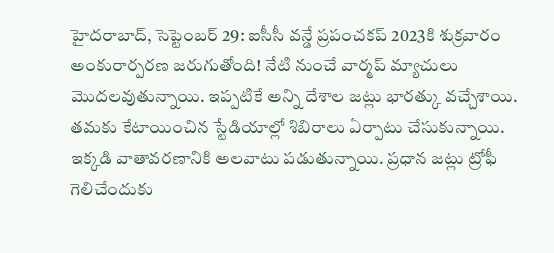హైదరాబాద్, సెప్టెంబర్ 29: ఐసీసీ వన్డే ప్రపంచకప్ 2023కి శుక్రవారం అంకురార్పరణ జరుగుతోంది! నేటి నుంచే వార్మప్ మ్యాచులు మొదలవుతున్నాయి. ఇప్పటికే అన్ని దేశాల జట్లు భారత్కు వచ్చేశాయి. తమకు కేటాయించిన స్టేడియాల్లో శిబిరాలు ఏర్పాటు చేసుకున్నాయి. ఇక్కడి వాతావరణానికి అలవాటు పడుతున్నాయి. ప్రధాన జట్లు ట్రోఫీ గెలిచేందుకు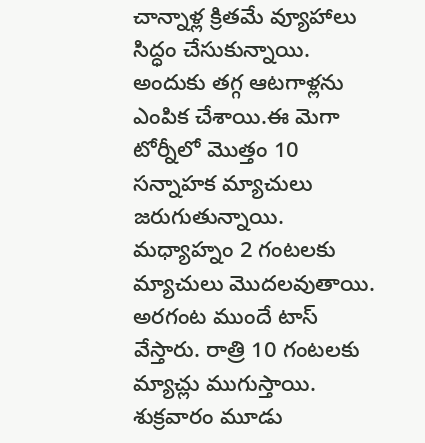చాన్నాళ్ల క్రితమే వ్యూహాలు సిద్ధం చేసుకున్నాయి. అందుకు తగ్గ ఆటగాళ్లను ఎంపిక చేశాయి.ఈ మెగా టోర్నీలో మొత్తం 10 సన్నాహక మ్యాచులు జరుగుతున్నాయి. మధ్యాహ్నం 2 గంటలకు మ్యాచులు మొదలవుతాయి. అరగంట ముందే టాస్ వేస్తారు. రాత్రి 10 గంటలకు మ్యాచ్లు ముగుస్తాయి. శుక్రవారం మూడు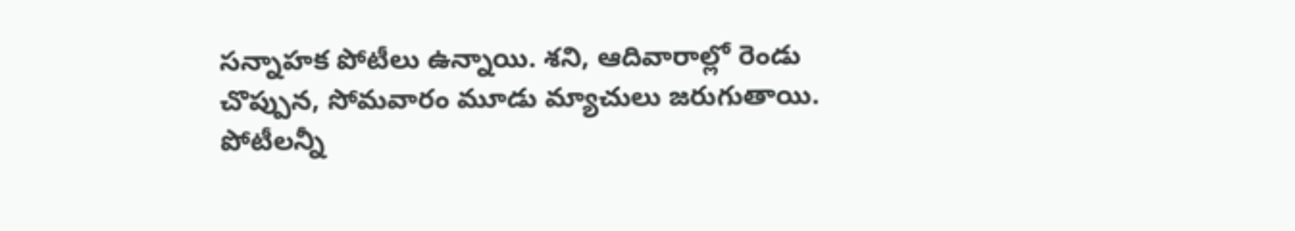సన్నాహక పోటీలు ఉన్నాయి. శని, ఆదివారాల్లో రెండు చొప్పున, సోమవారం మూడు మ్యాచులు జరుగుతాయి. పోటీలన్నీ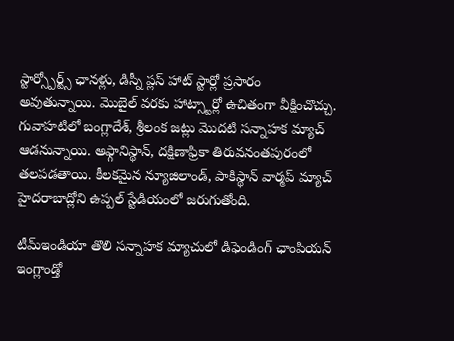స్టార్స్పోర్ట్స్ ఛానళ్లు, డిస్నీ ప్లస్ హాట్ స్టార్లో ప్రసారం అవుతున్నాయి. మొబైల్ వరకు హాట్స్టార్లో ఉచితంగా వీక్షించొచ్చు. గువాహటిలో బంగ్లాదేశ్, శ్రీలంక జట్లు మొదటి సన్నాహక మ్యాచ్ ఆడనున్నాయి. అఫ్గానిస్థాన్, దక్షిణాఫ్రికా తిరువనంతపురంలో తలపడతాయి. కీలకమైన న్యూజిలాండ్, పాకిస్థాన్ వార్మప్ మ్యాచ్ హైదరాబాద్లోని ఉప్పల్ స్టేడియంలో జరుగుతోంది.

టీమ్ఇండియా తొలి సన్నాహక మ్యాచులో డిఫెండింగ్ ఛాంపియన్ ఇంగ్లాండ్తో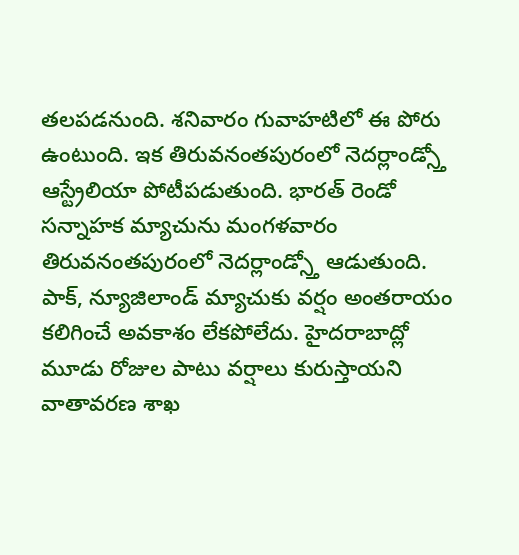తలపడనుంది. శనివారం గువాహటిలో ఈ పోరు ఉంటుంది. ఇక తిరువనంతపురంలో నెదర్లాండ్స్తో ఆస్ట్రేలియా పోటీపడుతుంది. భారత్ రెండో సన్నాహక మ్యాచును మంగళవారం తిరువనంతపురంలో నెదర్లాండ్స్తో ఆడుతుంది. పాక్, న్యూజిలాండ్ మ్యాచుకు వర్షం అంతరాయం కలిగించే అవకాశం లేకపోలేదు. హైదరాబాద్లో మూడు రోజుల పాటు వర్షాలు కురుస్తాయని వాతావరణ శాఖ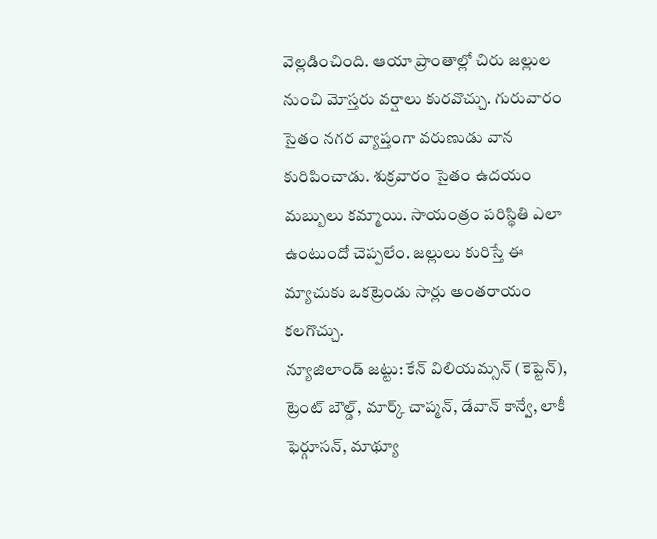వెల్లడించింది. ఆయా ప్రాంతాల్లో చిరు జల్లుల నుంచి మోస్తరు వర్షాలు కురవొచ్చు. గురువారం సైతం నగర వ్యాప్తంగా వరుణుడు వాన కురిపించాడు. శుక్రవారం సైతం ఉదయం మబ్బులు కమ్మాయి. సాయంత్రం పరిస్థితి ఎలా ఉంటుందో చెప్పలేం. జల్లులు కురిస్తే ఈ మ్యాచుకు ఒకట్రెండు సార్లు అంతరాయం కలగొచ్చు.
న్యూజిలాండ్ జట్టు: కేన్ విలియమ్సన్ (కెప్టెన్), ట్రెంట్ బౌల్డ్, మార్క్ చాప్మన్, డేవాన్ కాన్వే, లాకీ ఫెర్గూసన్, మాథ్యూ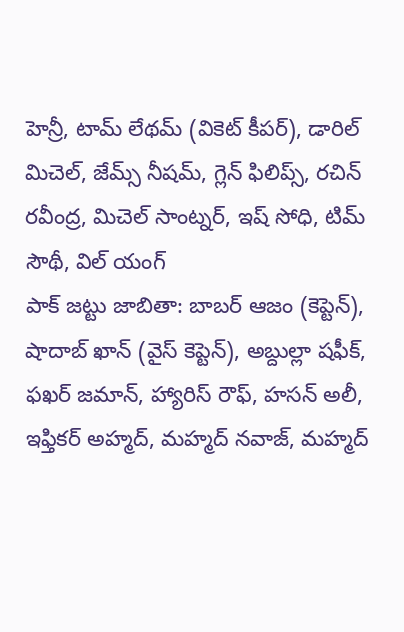హెన్రీ, టామ్ లేథమ్ (వికెట్ కీపర్), డారిల్ మిచెల్, జేమ్స్ నీషమ్, గ్లెన్ ఫిలిప్స్, రచిన్ రవీంద్ర, మిచెల్ సాంట్నర్, ఇష్ సోధి, టిమ్ సౌథీ, విల్ యంగ్
పాక్ జట్టు జాబితా: బాబర్ ఆజం (కెప్టెన్), షాదాబ్ ఖాన్ (వైస్ కెప్టెన్), అబ్దుల్లా షఫీక్, ఫఖర్ జమాన్, హ్యారిస్ రౌఫ్, హసన్ అలీ, ఇఫ్తికర్ అహ్మద్, మహ్మద్ నవాజ్, మహ్మద్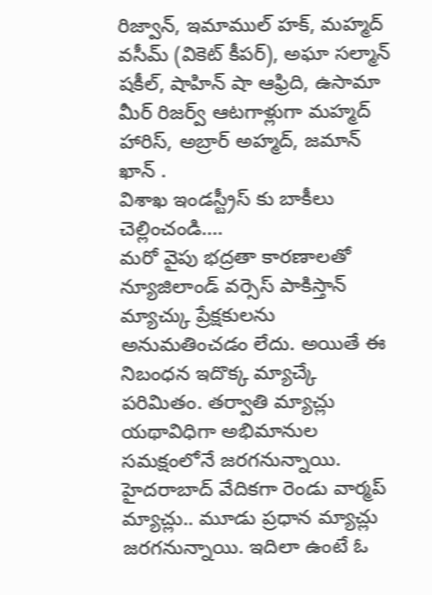రిజ్వాన్, ఇమాముల్ హక్, మహ్మద్ వసీమ్ (వికెట్ కీపర్), అఘా సల్మాన్ షకీల్, షాహిన్ షా ఆఫ్రిది, ఉసామా మీర్ రిజర్వ్ ఆటగాళ్లుగా మహ్మద్ హారిస్, అబ్రార్ అహ్మద్, జమాన్ ఖాన్ .
విశాఖ ఇండస్ట్రీస్ కు బాకీలు చెల్లించండి….
మరో వైపు భద్రతా కారణాలతో న్యూజిలాండ్ వర్సెస్ పాకిస్తాన్ మ్యాచ్కు ప్రేక్షకులను అనుమతించడం లేదు. అయితే ఈ నిబంధన ఇదొక్క మ్యాచ్కే పరిమితం. తర్వాతి మ్యాచ్లు యథావిధిగా అభిమానుల సమక్షంలోనే జరగనున్నాయి. హైదరాబాద్ వేదికగా రెండు వార్మప్ మ్యాచ్లు.. మూడు ప్రధాన మ్యాచ్లు జరగనున్నాయి. ఇదిలా ఉంటే ఓ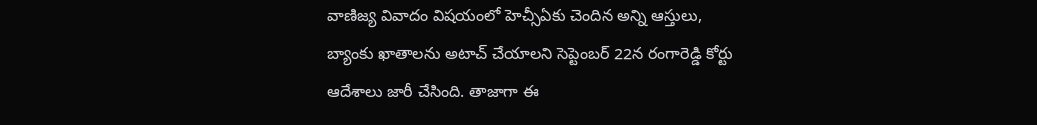వాణిజ్య వివాదం విషయంలో హెచ్సీఏకు చెందిన అన్ని ఆస్తులు, బ్యాంకు ఖాతాలను అటాచ్ చేయాలని సెప్టెంబర్ 22న రంగారెడ్డి కోర్టు ఆదేశాలు జారీ చేసింది. తాజాగా ఈ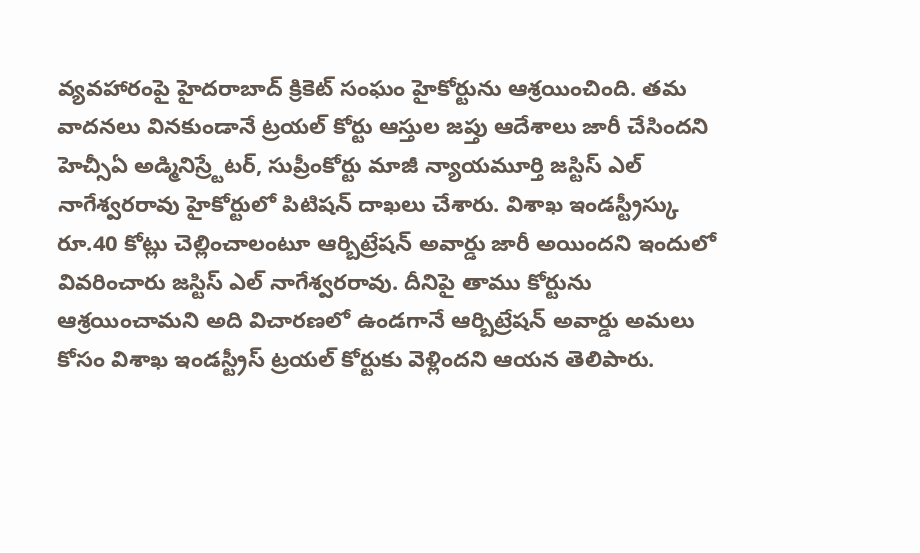వ్యవహారంపై హైదరాబాద్ క్రికెట్ సంఘం హైకోర్టును ఆశ్రయించింది. తమ వాదనలు వినకుండానే ట్రయల్ కోర్టు ఆస్తుల జప్తు ఆదేశాలు జారీ చేసిందని హెచ్సీఏ అడ్మినిస్ర్టేటర్, సుప్రీంకోర్టు మాజీ న్యాయమూర్తి జస్టిస్ ఎల్ నాగేశ్వరరావు హైకోర్టులో పిటిషన్ దాఖలు చేశారు. విశాఖ ఇండస్ట్రీస్కు రూ.40 కోట్లు చెల్లించాలంటూ ఆర్బిట్రేషన్ అవార్డు జారీ అయిందని ఇందులో వివరించారు జస్టిస్ ఎల్ నాగేశ్వరరావు. దీనిపై తాము కోర్టును ఆశ్రయించామని అది విచారణలో ఉండగానే ఆర్బిట్రేషన్ అవార్డు అమలు కోసం విశాఖ ఇండస్ట్రీస్ ట్రయల్ కోర్టుకు వెళ్లిందని ఆయన తెలిపారు.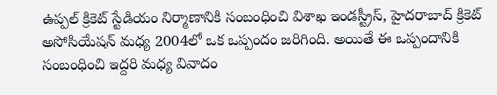ఉప్పల్ క్రికెట్ స్టేడియం నిర్మాణానికి సంబంధించి విశాఖ ఇండస్ట్రీస్, హైదరాబాద్ క్రికెట్ అసోసియేషన్ మధ్య 2004లో ఒక ఒప్పందం జరిగింది. అయితే ఈ ఒప్పందానికి సంబంధించి ఇద్దరి మధ్య వివాదం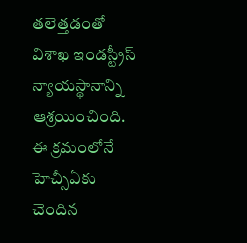తలెత్తడంతో విశాఖ ఇండస్ట్రీస్ న్యాయస్థానాన్ని ఆశ్రయించింది. ఈ క్రమంలోనే హెచ్సీఏకు చెందిన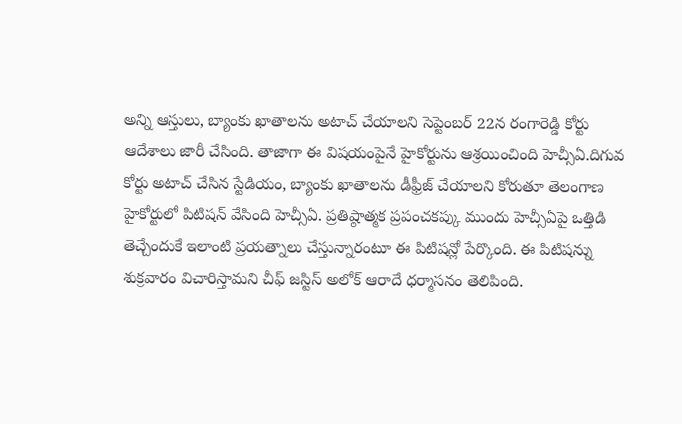అన్ని ఆస్తులు, బ్యాంకు ఖాతాలను అటాచ్ చేయాలని సెప్టెంబర్ 22న రంగారెడ్డి కోర్టు ఆదేశాలు జారీ చేసింది. తాజాగా ఈ విషయంపైనే హైకోర్టును ఆశ్రయించింది హెచ్సీఏ.దిగువ కోర్టు అటాచ్ చేసిన స్టేడియం, బ్యాంకు ఖాతాలను డీఫ్రీజ్ చేయాలని కోరుతూ తెలంగాణ హైకోర్టులో పిటిషన్ వేసింది హెచ్సీఏ. ప్రతిష్ఠాత్మక ప్రపంచకప్కు ముందు హెచ్సీఏపై ఒత్తిడి తెచ్చేందుకే ఇలాంటి ప్రయత్నాలు చేస్తున్నారంటూ ఈ పిటిషన్లో పేర్కొంది. ఈ పిటిషన్ను శుక్రవారం విచారిస్తామని చీఫ్ జస్టిస్ అలోక్ ఆరాదే ధర్మాసనం తెలిపింది.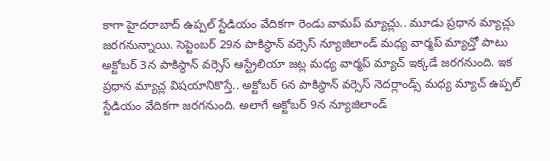కాగా హైదరాబాద్ ఉప్పల్ స్టేడియం వేదికగా రెండు వామప్ మ్యాచ్లు.. మూడు ప్రధాన మ్యాచ్లు జరగనున్నాయి. సెప్టెంబర్ 29న పాకిస్థాన్ వర్సెస్ న్యూజిలాండ్ మధ్య వార్మప్ మ్యాచ్తో పాటు అక్టోబర్ 3న పాకిస్థాన్ వర్సెస్ ఆస్ట్రేలియా జట్ల మధ్య వార్మప్ మ్యాచ్ ఇక్కడే జరగనుంది. ఇక ప్రధాన మ్యాచ్ల విషయానికొస్తే.. అక్టోబర్ 6న పాకిస్థాన్ వర్సెస్ నెదర్లాండ్స్ మధ్య మ్యాచ్ ఉప్పల్ స్టేడియం వేదికగా జరగనుంది. అలాగే అక్టోబర్ 9న న్యూజిలాండ్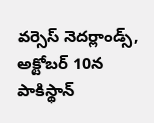వర్సెస్ నెదర్లాండ్స్, అక్టోబర్ 10న పాకిస్థాన్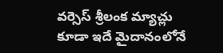వర్సెస్ శ్రీలంక మ్యాచ్లు కూడా ఇదే మైదానంలోనే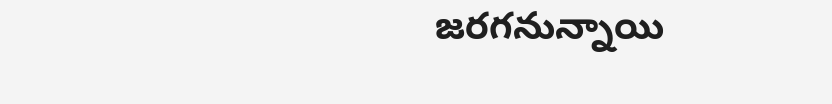జరగనున్నాయి